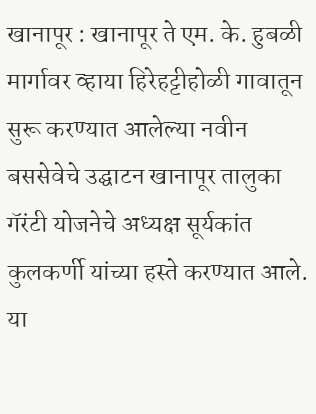खानापूर : खानापूर ते एम. के. हुबळी मार्गावर व्हाया हिरेहट्टीहोळी गावातून सुरू करण्यात आलेल्या नवीन बससेवेचे उद्घाटन खानापूर तालुका गॅरंटी योजनेचे अध्यक्ष सूर्यकांत कुलकर्णी यांच्या हस्ते करण्यात आले. या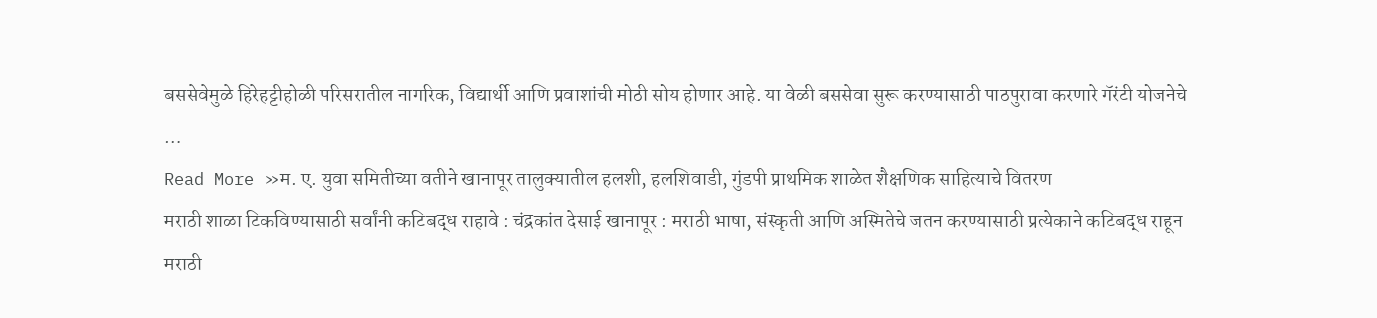बससेवेमुळे हिरेहट्टीहोळी परिसरातील नागरिक, विद्यार्थी आणि प्रवाशांची मोठी सोय होणार आहे. या वेळी बससेवा सुरू करण्यासाठी पाठपुरावा करणारे गॅरंटी योजनेचे …
Read More »म. ए. युवा समितीच्या वतीने खानापूर तालुक्यातील हलशी, हलशिवाडी, गुंडपी प्राथमिक शाळेत शैक्षणिक साहित्याचे वितरण
मराठी शाळा टिकविण्यासाठी सर्वांनी कटिबद्ध राहावे : चंद्रकांत देसाई खानापूर : मराठी भाषा, संस्कृती आणि अस्मितेचे जतन करण्यासाठी प्रत्येकाने कटिबद्ध राहून मराठी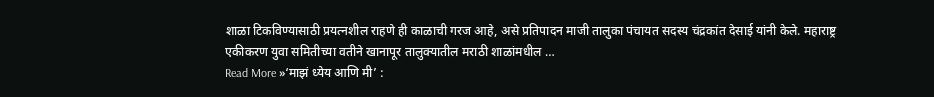शाळा टिकविण्यासाठी प्रयत्नशील राहणे ही काळाची गरज आहे, असे प्रतिपादन माजी तालुका पंचायत सदस्य चंद्रकांत देसाई यांनी केले. महाराष्ट्र एकीकरण युवा समितीच्या वतीने खानापूर तालुक्यातील मराठी शाळांमधील …
Read More »‘माझं ध्येय आणि मी’ :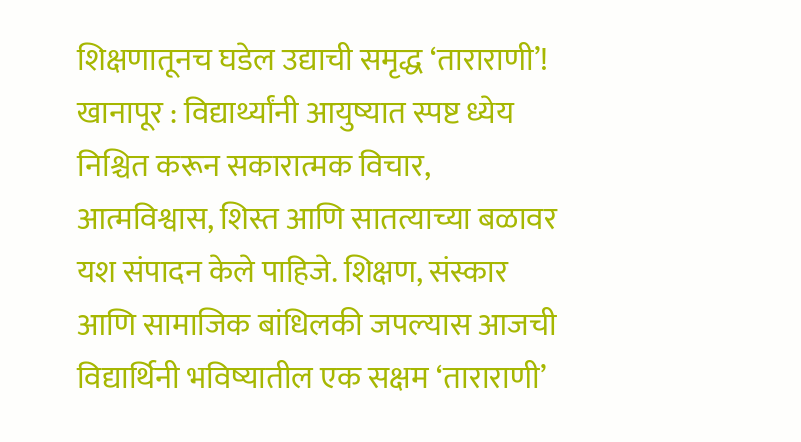शिक्षणातूनच घडेल उद्याची समृद्ध ‘ताराराणी’!
खानापूर : विद्यार्थ्यांनी आयुष्यात स्पष्ट ध्येय निश्चित करून सकारात्मक विचार, आत्मविश्वास, शिस्त आणि सातत्याच्या बळावर यश संपादन केले पाहिजे. शिक्षण, संस्कार आणि सामाजिक बांधिलकी जपल्यास आजची विद्यार्थिनी भविष्यातील एक सक्षम ‘ताराराणी’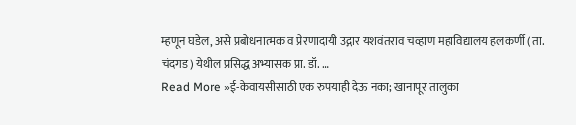म्हणून घडेल, असे प्रबोधनात्मक व प्रेरणादायी उद्गार यशवंतराव चव्हाण महाविद्यालय हलकर्णी (ता. चंदगड) येथील प्रसिद्ध अभ्यासक प्रा. डॉ. …
Read More »ई-केवायसीसाठी एक रुपयाही देऊ नका; खानापूर तालुका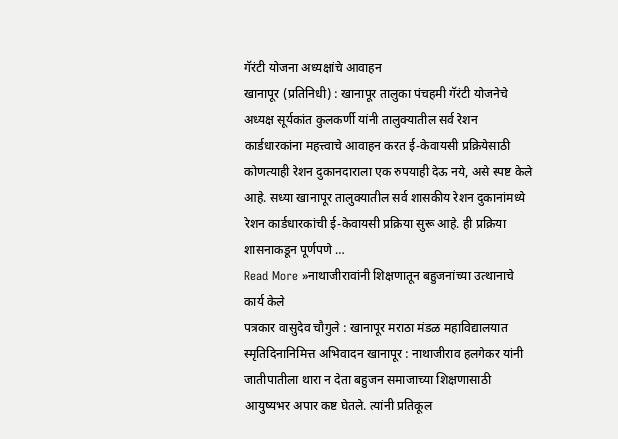गॅरंटी योजना अध्यक्षांचे आवाहन
खानापूर (प्रतिनिधी) : खानापूर तालुका पंचहमी गॅरंटी योजनेचे अध्यक्ष सूर्यकांत कुलकर्णी यांनी तालुक्यातील सर्व रेशन कार्डधारकांना महत्त्वाचे आवाहन करत ई-केवायसी प्रक्रियेसाठी कोणत्याही रेशन दुकानदाराला एक रुपयाही देऊ नये, असे स्पष्ट केले आहे. सध्या खानापूर तालुक्यातील सर्व शासकीय रेशन दुकानांमध्ये रेशन कार्डधारकांची ई-केवायसी प्रक्रिया सुरू आहे. ही प्रक्रिया शासनाकडून पूर्णपणे …
Read More »नाथाजीरावांनी शिक्षणातून बहुजनांच्या उत्थानाचे कार्य केले
पत्रकार वासुदेव चौगुले : खानापूर मराठा मंडळ महाविद्यालयात स्मृतिदिनानिमित्त अभिवादन खानापूर : नाथाजीराव हलगेकर यांनी जातीपातीला थारा न देता बहुजन समाजाच्या शिक्षणासाठी आयुष्यभर अपार कष्ट घेतले. त्यांनी प्रतिकूल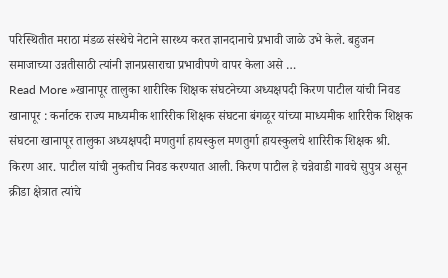परिस्थितीत मराठा मंडळ संस्थेचे नेटाने सारथ्य करत ज्ञानदानाचे प्रभावी जाळे उभे केले. बहुजन समाजाच्या उन्नतीसाठी त्यांनी ज्ञानप्रसाराचा प्रभावीपणे वापर केला असे …
Read More »खानापूर तालुका शारीरिक शिक्षक संघटनेच्या अध्यक्षपदी किरण पाटील यांची निवड
खानापूर : कर्नाटक राज्य माध्यमीक शारिरीक शिक्षक संघटना बंगळूर यांच्या माध्यमीक शारिरीक शिक्षक संघटना खानापूर तालुका अध्यक्षपदी मणतुर्गा हायस्कुल मणतुर्गा हायस्कुलचे शारिरीक शिक्षक श्री. किरण आर. पाटील यांची नुकतीच निवड करण्यात आली. किरण पाटील हे चन्नेवाडी गावचे सुपुत्र असून क्रीडा क्षेत्रात त्यांचे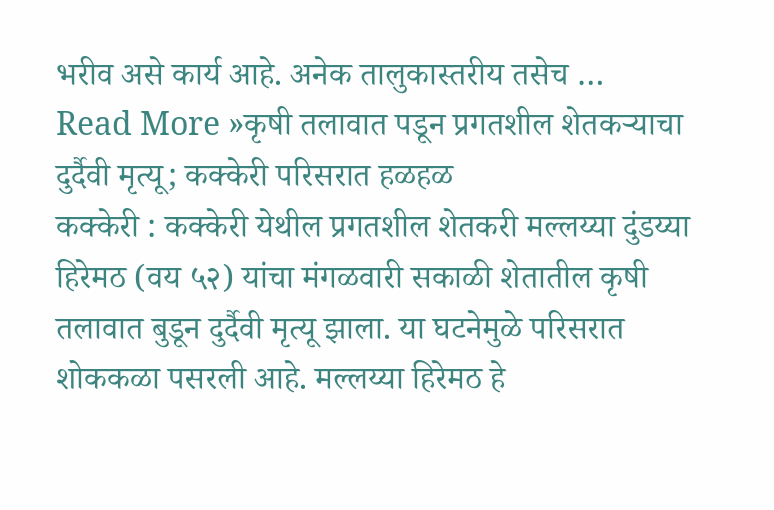भरीव असे कार्य आहे. अनेक तालुकास्तरीय तसेच …
Read More »कृषी तलावात पडून प्रगतशील शेतकऱ्याचा दुर्दैवी मृत्यू; कक्केरी परिसरात हळहळ
कक्केरी : कक्केरी येथील प्रगतशील शेतकरी मल्लय्या दुंडय्या हिरेमठ (वय ५२) यांचा मंगळवारी सकाळी शेतातील कृषी तलावात बुडून दुर्दैवी मृत्यू झाला. या घटनेमुळे परिसरात शोककळा पसरली आहे. मल्लय्या हिरेमठ हे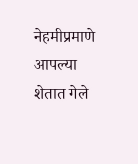नेहमीप्रमाणे आपल्या शेतात गेले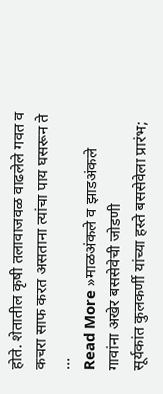होते. शेतातील कृषी तलावाजवळ वाढलेले गवत व कचरा साफ करत असताना त्यांचा पाय घसरून ते …
Read More »माळअंकले व झाडअंकले गावांना अखेर बससेवेची जोडणी
सूर्यकांत कुलकर्णी यांच्या हस्ते बससेवेला प्रारंभ;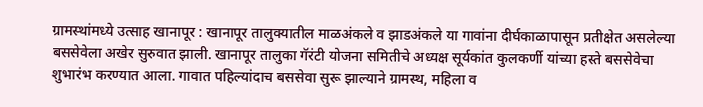ग्रामस्थांमध्ये उत्साह खानापूर : खानापूर तालुक्यातील माळअंकले व झाडअंकले या गावांना दीर्घकाळापासून प्रतीक्षेत असलेल्या बससेवेला अखेर सुरुवात झाली. खानापूर तालुका गॅरंटी योजना समितीचे अध्यक्ष सूर्यकांत कुलकर्णी यांच्या हस्ते बससेवेचा शुभारंभ करण्यात आला. गावात पहिल्यांदाच बससेवा सुरू झाल्याने ग्रामस्थ, महिला व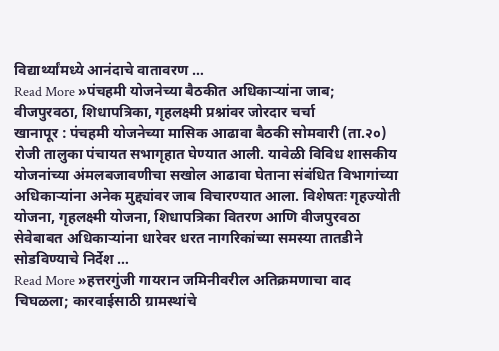विद्यार्थ्यांमध्ये आनंदाचे वातावरण …
Read More »पंचहमी योजनेच्या बैठकीत अधिकाऱ्यांना जाब; वीजपुरवठा, शिधापत्रिका, गृहलक्ष्मी प्रश्नांवर जोरदार चर्चा
खानापूर : पंचहमी योजनेच्या मासिक आढावा बैठकी सोमवारी (ता.२०) रोजी तालुका पंचायत सभागृहात घेण्यात आली. यावेळी विविध शासकीय योजनांच्या अंमलबजावणीचा सखोल आढावा घेताना संबंधित विभागांच्या अधिकाऱ्यांना अनेक मुद्द्यांवर जाब विचारण्यात आला. विशेषतः गृहज्योती योजना, गृहलक्ष्मी योजना, शिधापत्रिका वितरण आणि वीजपुरवठा सेवेबाबत अधिकाऱ्यांना धारेवर धरत नागरिकांच्या समस्या तातडीने सोडविण्याचे निर्देश …
Read More »हत्तरगुंजी गायरान जमिनीवरील अतिक्रमणाचा वाद चिघळला; कारवाईसाठी ग्रामस्थांचे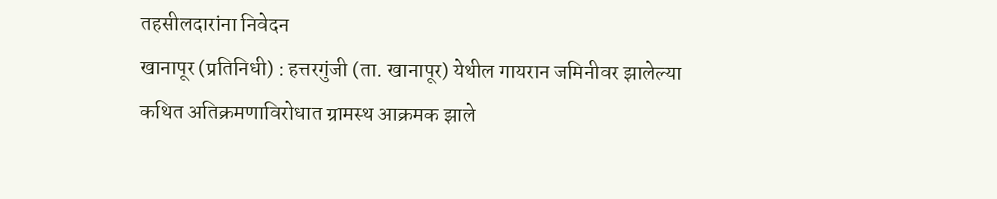तहसीलदारांना निवेदन
खानापूर (प्रतिनिधी) : हत्तरगुंजी (ता. खानापूर) येथील गायरान जमिनीवर झालेल्या कथित अतिक्रमणाविरोधात ग्रामस्थ आक्रमक झाले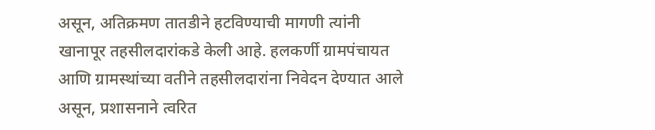असून, अतिक्रमण तातडीने हटविण्याची मागणी त्यांनी खानापूर तहसीलदारांकडे केली आहे. हलकर्णी ग्रामपंचायत आणि ग्रामस्थांच्या वतीने तहसीलदारांना निवेदन देण्यात आले असून, प्रशासनाने त्वरित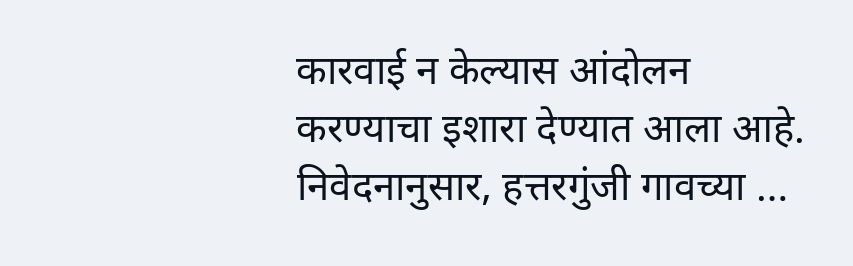कारवाई न केल्यास आंदोलन करण्याचा इशारा देण्यात आला आहे. निवेदनानुसार, हत्तरगुंजी गावच्या …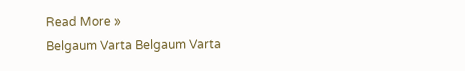Read More »
Belgaum Varta Belgaum Varta